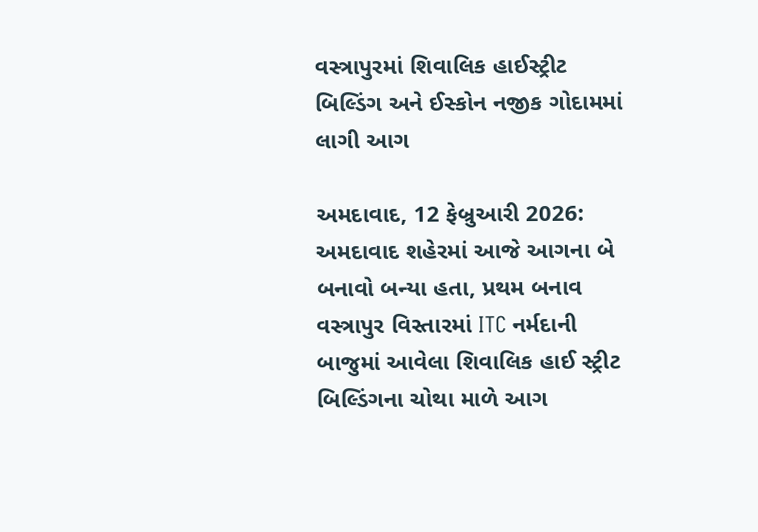વસ્ત્રાપુરમાં શિવાલિક હાઈસ્ટ્રીટ બિલ્ડિંગ અને ઈસ્કોન નજીક ગોદામમાં લાગી આગ

અમદાવાદ, 12 ફેબ્રુઆરી 2026:  અમદાવાદ શહેરમાં આજે આગના બે બનાવો બન્યા હતા, પ્રથમ બનાવ વસ્ત્રાપુર વિસ્તારમાં ITC નર્મદાની બાજુમાં આવેલા શિવાલિક હાઈ સ્ટ્રીટ બિલ્ડિંગના ચોથા માળે આગ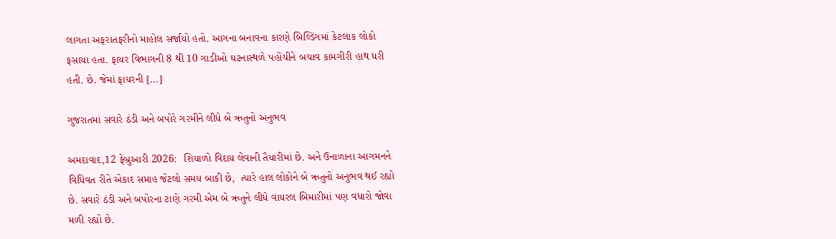લાગતા અફરાતફરીનો માહોલ સર્જાયો હતો. આગના બનાવના કારણે બિલ્ડિંગમાં કેટલાક લોકો ફસાયા હતા. ફાયર વિભાગની 8 થી 10 ગાડીઓ ઘટનાસ્થળે પહોંચીને બચાવ કામગીરી હાથ ધરી હતી. છે. જેમાં ફાયરની […]

ગુજરાતમાં સવારે ઠંડી અને બપોરે ગરમીને લીધે બે ઋતુનો અનુભવ

અમદાવાદ,12 ફેબ્રુઆરી 2026:  શિયાળો વિદાય લેવાની તૈયારીમાં છે. અને ઉનાળાના આગમનને વિધિવત રીતે એકાદ સપ્તાહ જેટલો સમય બાકી છે,  ત્યારે હાલ લોકોને બે ઋતુનો અનુભવ થઈ રહ્યો છે. સવારે ઠંડી અને બપોરના ટાણે ગરમી એમ બે ઋતુને લીધે વાયરલ બિમારીમાં પણ વધારો જોવા મળી રહ્યો છે.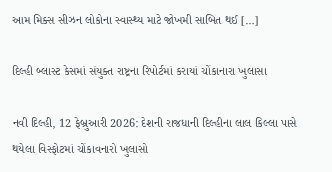આમ મિક્સ સીઝન લોકોના સ્વાસ્થ્ય માટે જોખમી સાબિત થઈ […]

દિલ્હી બ્લાસ્ટ કેસમાં સંયુક્ત રાષ્ટ્રના રિપોર્ટમાં કરાયાં ચોંકાનારા ખુલાસા

નવી દિલ્હી, 12 ફેબ્રુઆરી 2026: દેશની રાજધાની દિલ્હીના લાલ કિલ્લા પાસે થયેલા વિસ્ફોટમાં ચોંકાવનારો ખુલાસો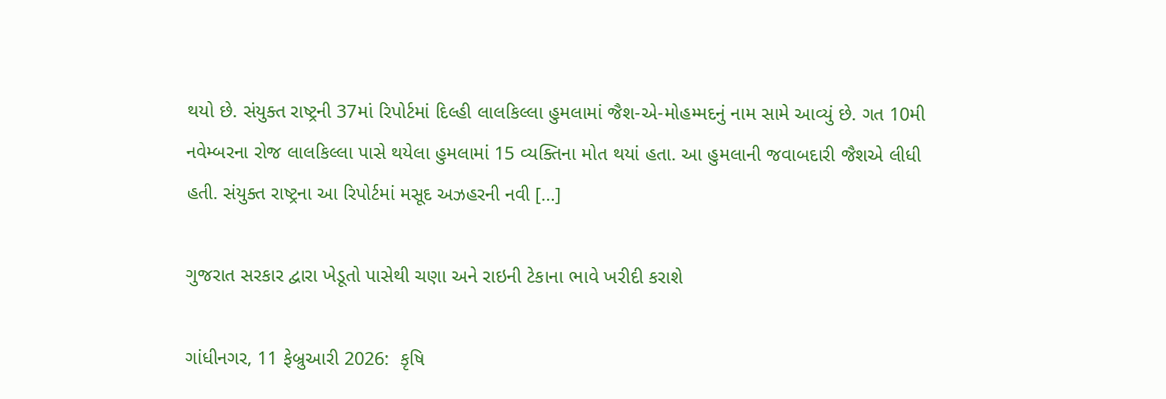થયો છે. સંયુક્ત રાષ્ટ્રની 37માં રિપોર્ટમાં દિલ્હી લાલકિલ્લા હુમલામાં જૈશ-એ-મોહમ્મદનું નામ સામે આવ્યું છે. ગત 10મી નવેમ્બરના રોજ લાલકિલ્લા પાસે થયેલા હુમલામાં 15 વ્યક્તિના મોત થયાં હતા. આ હુમલાની જવાબદારી જૈશએ લીધી હતી. સંયુક્ત રાષ્ટ્રના આ રિપોર્ટમાં મસૂદ અઝહરની નવી […]

ગુજરાત સરકાર દ્વારા ખેડૂતો પાસેથી ચણા અને રાઇની ટેકાના ભાવે ખરીદી કરાશે

ગાંધીનગર, 11 ફેબ્રુઆરી 2026:  કૃષિ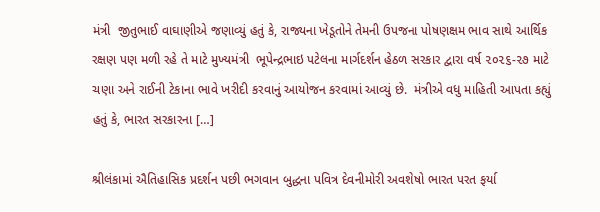મંત્રી  જીતુભાઈ વાઘાણીએ જણાવ્યું હતું કે, રાજ્યના ખેડૂતોને તેમની ઉપજના પોષણક્ષમ ભાવ સાથે આર્થિક રક્ષણ પણ મળી રહે તે માટે મુખ્યમંત્રી  ભૂપેન્દ્રભાઇ પટેલના માર્ગદર્શન હેઠળ સરકાર દ્વારા વર્ષ ૨૦૨૬-૨૭ માટે ચણા અને રાઈની ટેકાના ભાવે ખરીદી કરવાનું આયોજન કરવામાં આવ્યું છે.  મંત્રીએ વધુ માહિતી આપતા કહ્યું હતું કે, ભારત સરકારના […]

શ્રીલંકામાં ઐતિહાસિક પ્રદર્શન પછી ભગવાન બુદ્ધના પવિત્ર દેવનીમોરી અવશેષો ભારત પરત ફર્યા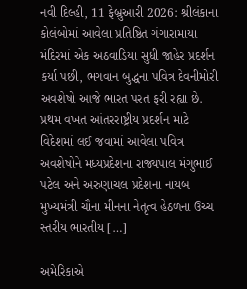નવી દિલ્હી, 11 ફેબ્રુઆરી 2026: શ્રીલંકાના કોલંબોમાં આવેલા પ્રતિષ્ઠિત ગંગારામાયા મંદિરમાં એક અઠવાડિયા સુધી જાહેર પ્રદર્શન કર્યા પછી, ભગવાન બુદ્ધના પવિત્ર દેવનીમોરી અવશેષો આજે ભારત પરત ફરી રહ્યા છે. પ્રથમ વખત આંતરરાષ્ટ્રીય પ્રદર્શન માટે વિદેશમાં લઈ જવામાં આવેલા પવિત્ર અવશેષોને મધ્યપ્રદેશના રાજ્યપાલ મંગુભાઈ પટેલ અને અરુણાચલ પ્રદેશના નાયબ મુખ્યમંત્રી ચૌના મીનના નેતૃત્વ હેઠળના ઉચ્ચ સ્તરીય ભારતીય […]

અમેરિકાએ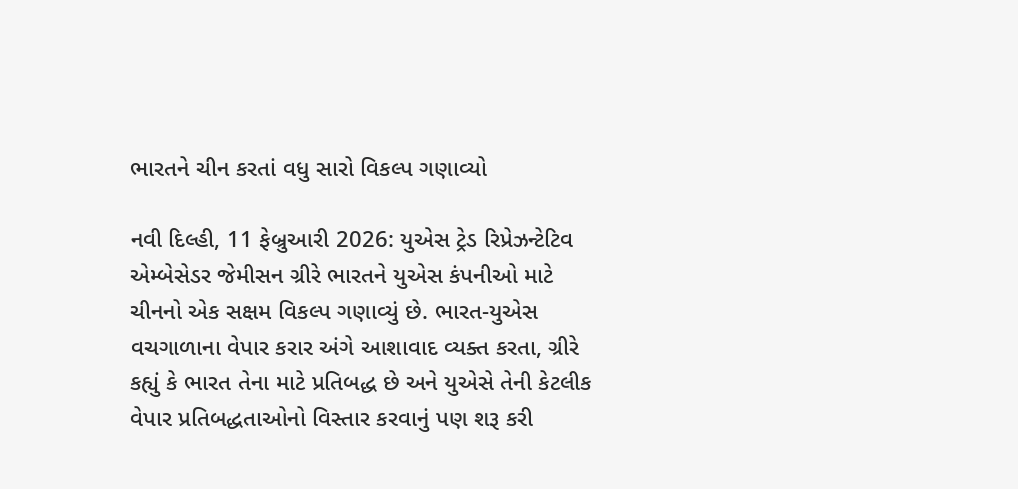ભારતને ચીન કરતાં વધુ સારો વિકલ્પ ગણાવ્યો

નવી દિલ્હી, 11 ફેબ્રુઆરી 2026: યુએસ ટ્રેડ રિપ્રેઝન્ટેટિવ એમ્બેસેડર જેમીસન ગ્રીરે ભારતને યુએસ કંપનીઓ માટે ચીનનો એક સક્ષમ વિકલ્પ ગણાવ્યું છે. ભારત-યુએસ વચગાળાના વેપાર કરાર અંગે આશાવાદ વ્યક્ત કરતા, ગ્રીરે કહ્યું કે ભારત તેના માટે પ્રતિબદ્ધ છે અને યુએસે તેની કેટલીક વેપાર પ્રતિબદ્ધતાઓનો વિસ્તાર કરવાનું પણ શરૂ કરી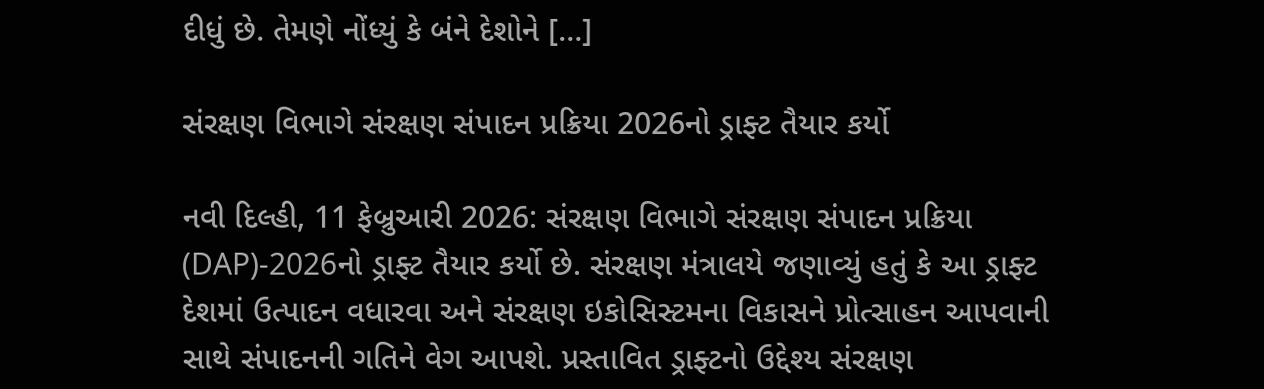દીધું છે. તેમણે નોંધ્યું કે બંને દેશોને […]

સંરક્ષણ વિભાગે સંરક્ષણ સંપાદન પ્રક્રિયા 2026નો ડ્રાફ્ટ તૈયાર કર્યો

નવી દિલ્હી, 11 ફેબ્રુઆરી 2026: સંરક્ષણ વિભાગે સંરક્ષણ સંપાદન પ્રક્રિયા (DAP)-2026નો ડ્રાફ્ટ તૈયાર કર્યો છે. સંરક્ષણ મંત્રાલયે જણાવ્યું હતું કે આ ડ્રાફ્ટ દેશમાં ઉત્પાદન વધારવા અને સંરક્ષણ ઇકોસિસ્ટમના વિકાસને પ્રોત્સાહન આપવાની સાથે સંપાદનની ગતિને વેગ આપશે. પ્રસ્તાવિત ડ્રાફ્ટનો ઉદ્દેશ્ય સંરક્ષણ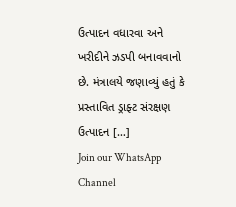ઉત્પાદન વધારવા અને ખરીદીને ઝડપી બનાવવાનો છે. મંત્રાલયે જણાવ્યું હતું કે પ્રસ્તાવિત ડ્રાફ્ટ સંરક્ષણ ઉત્પાદન […]
Join our WhatsApp Channel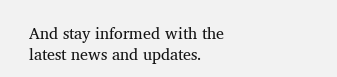And stay informed with the latest news and updates.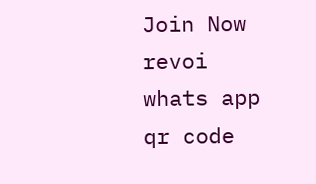Join Now
revoi whats app qr code